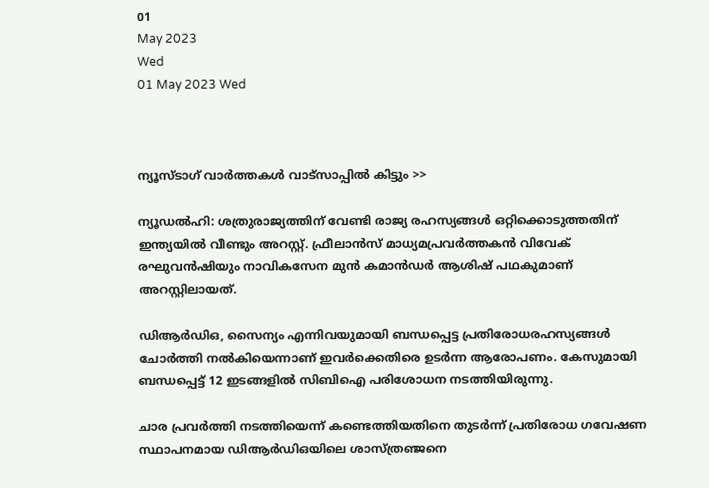01
May 2023
Wed
01 May 2023 Wed



ന്യൂസ്ടാഗ് വാര്‍ത്തകള്‍ വാട്‌സാപ്പില്‍ കിട്ടും >>

ന്യൂഡൽഹി: ശത്രുരാജ്യത്തിന് വേണ്ടി രാജ്യ രഹസ്യങ്ങൾ ഒറ്റിക്കൊടുത്തതിന് ഇന്ത്യയിൽ വീണ്ടും അറസ്റ്റ്. ഫ്രീലാൻസ് മാധ്യമപ്രവർത്തകൻ വിവേക് രഘുവൻഷിയും നാവികസേന മുൻ കമാൻഡർ ആശിഷ് പഥകുമാണ് അറസ്റ്റിലായത്.

ഡിആർഡിഒ, സൈന്യം എന്നിവയുമായി ബന്ധപ്പെട്ട പ്രതിരോധരഹസ്യങ്ങൾ ചോർത്തി നൽകിയെന്നാണ് ഇവർക്കെതിരെ ഉടർന്ന ആരോപണം. കേസുമായി ബന്ധപ്പെട്ട് 12 ഇടങ്ങളിൽ സിബിഐ പരിശോധന നടത്തിയിരുന്നു.

ചാര പ്രവർത്തി നടത്തിയെന്ന് കണ്ടെത്തിയതിനെ തുടർന്ന് പ്രതിരോധ ഗവേഷണ സ്ഥാപനമായ ഡിആർഡിഒയിലെ ശാസ്ത്രഞ്ജനെ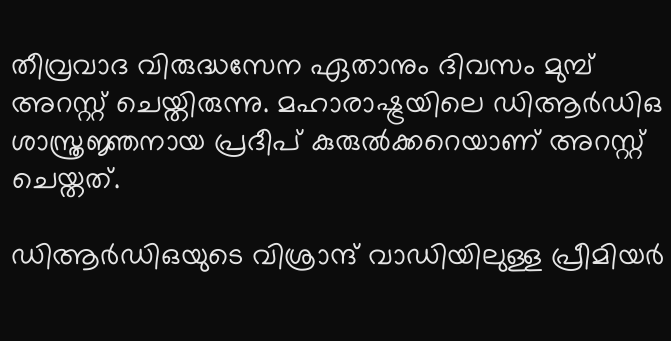തീവ്രവാദ വിരുദ്ധസേന ഏതാനും ദിവസം മുമ്പ് അറസ്റ്റ് ചെയ്തിരുന്നു. മഹാരാഷ്ട്രയിലെ ഡിആർഡിഒ ശാസ്ത്രജ്ഞനായ പ്രദീപ് കുരുൽക്കറെയാണ് അറസ്റ്റ് ചെയ്തത്.

ഡിആർഡിഒയുടെ വിശ്രാന്ദ് വാഡിയിലുള്ള പ്രീമിയർ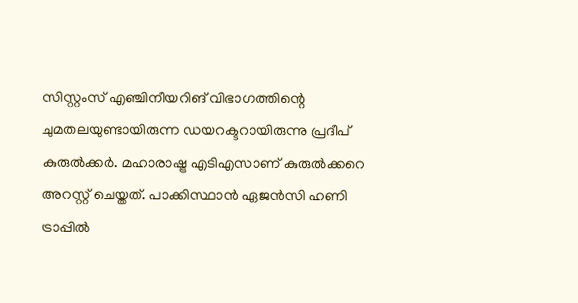സിസ്റ്റംസ് എഞ്ചിനീയറിങ് വിഭാഗത്തിന്റെ ചുമതലയുണ്ടായിരുന്ന ഡയറക്ടറായിരുന്നു പ്രദീപ് കുരുൽക്കർ. മഹാരാഷ്ട്ര എടിഎസാണ് കുരുൽക്കറെ അറസ്റ്റ് ചെയ്തത്. പാക്കിസ്ഥാൻ ഏജൻസി ഹണി ട്രാപ്പിൽ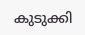കുടുക്കി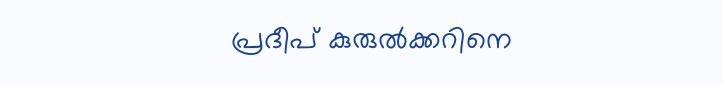പ്രദീപ് കുരുൽക്കറിനെ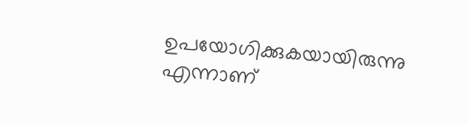ഉപയോഗിക്കുകയായിരുന്നു എന്നാണ്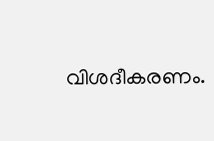വിശദീകരണം.